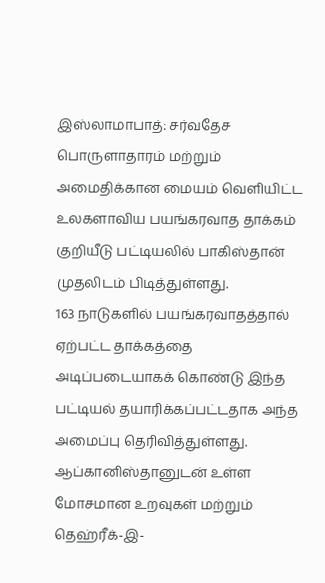இஸ்லாமாபாத்: சர்வதேச பொருளாதாரம் மற்றும் அமைதிக்கான மையம் வெளியிட்ட உலகளாவிய பயங்கரவாத தாக்கம் குறியீடு பட்டியலில் பாகிஸ்தான் முதலிடம் பிடித்துள்ளது.
163 நாடுகளில் பயங்கரவாதத்தால் ஏற்பட்ட தாக்கத்தை அடிப்படையாகக் கொண்டு இந்த பட்டியல் தயாரிக்கப்பட்டதாக அந்த அமைப்பு தெரிவித்துள்ளது.
ஆப்கானிஸ்தானுடன் உள்ள மோசமான உறவுகள் மற்றும் தெஹ்ரீக்-இ-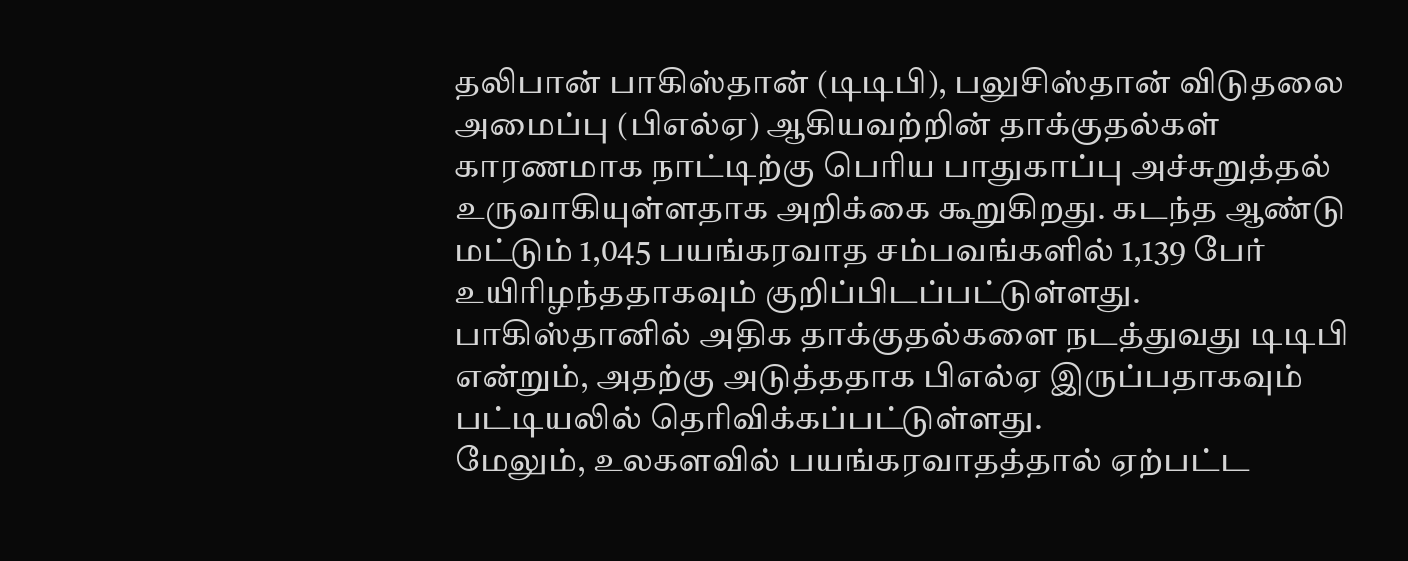தலிபான் பாகிஸ்தான் (டிடிபி), பலுசிஸ்தான் விடுதலை அமைப்பு (பிஎல்ஏ) ஆகியவற்றின் தாக்குதல்கள் காரணமாக நாட்டிற்கு பெரிய பாதுகாப்பு அச்சுறுத்தல் உருவாகியுள்ளதாக அறிக்கை கூறுகிறது. கடந்த ஆண்டு மட்டும் 1,045 பயங்கரவாத சம்பவங்களில் 1,139 பேர் உயிரிழந்ததாகவும் குறிப்பிடப்பட்டுள்ளது.
பாகிஸ்தானில் அதிக தாக்குதல்களை நடத்துவது டிடிபி என்றும், அதற்கு அடுத்ததாக பிஎல்ஏ இருப்பதாகவும் பட்டியலில் தெரிவிக்கப்பட்டுள்ளது.
மேலும், உலகளவில் பயங்கரவாதத்தால் ஏற்பட்ட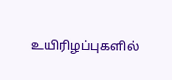உயிரிழப்புகளில்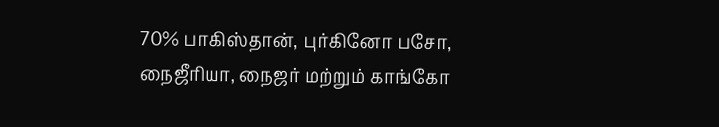70% பாகிஸ்தான், புர்கினோ பசோ, நைஜீரியா, நைஜர் மற்றும் காங்கோ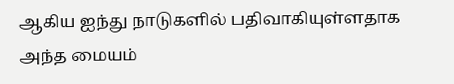ஆகிய ஐந்து நாடுகளில் பதிவாகியுள்ளதாக அந்த மையம்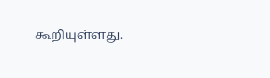கூறியுள்ளது.